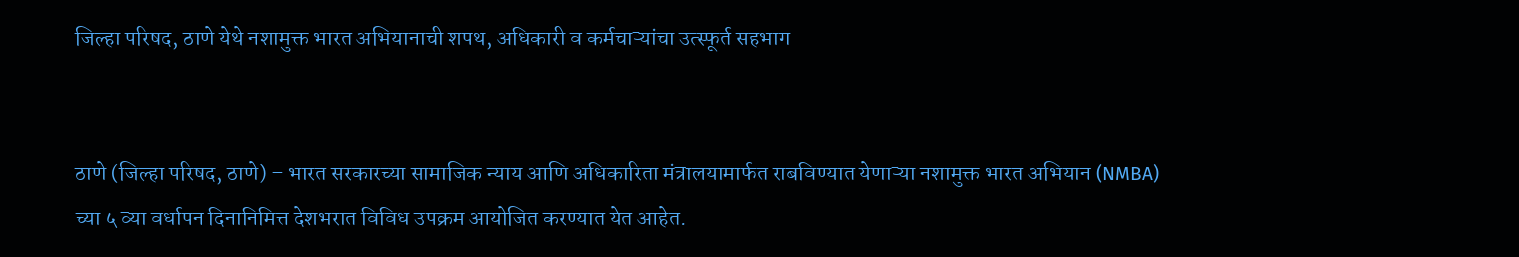जिल्हा परिषद, ठाणे येथे नशामुक्त भारत अभियानाची शपथ, अधिकारी व कर्मचाऱ्यांचा उत्स्फूर्त सहभाग


ठाणे (जिल्हा परिषद, ठाणे) – भारत सरकारच्या सामाजिक न्याय आणि अधिकारिता मंत्रालयामार्फत राबविण्यात येणाऱ्या नशामुक्त भारत अभियान (NMBA) च्या ५ व्या वर्धापन दिनानिमित्त देशभरात विविध उपक्रम आयोजित करण्यात येत आहेत.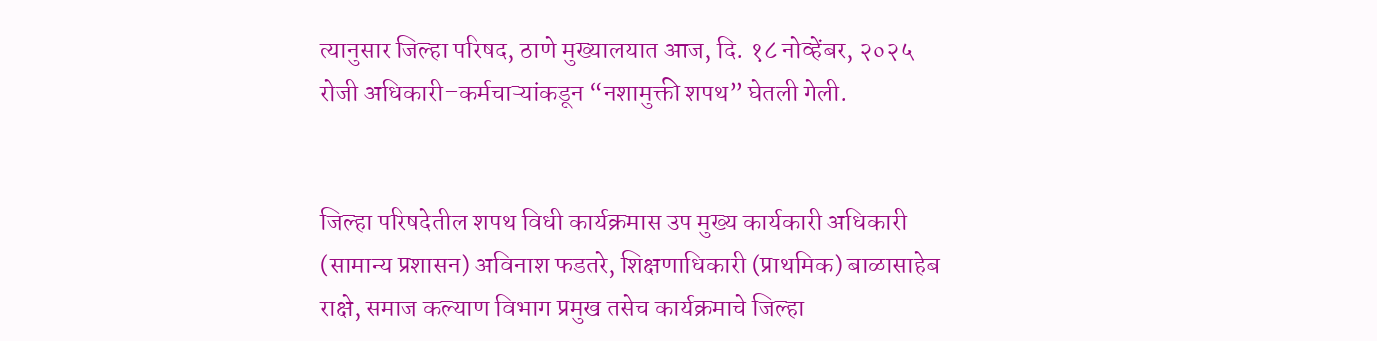त्यानुसार जिल्हा परिषद, ठाणे मुख्यालयात आज, दि. १८ नोव्हेंबर, २०२५ रोजी अधिकारी–कर्मचाऱ्यांकडून “नशामुक्ती शपथ” घेतली गेली.


जिल्हा परिषदेतील शपथ विधी कार्यक्रमास उप मुख्य कार्यकारी अधिकारी (सामान्य प्रशासन) अविनाश फडतरे, शिक्षणाधिकारी (प्राथमिक) बाळासाहेब राक्षे, समाज कल्याण विभाग प्रमुख तसेच कार्यक्रमाचे जिल्हा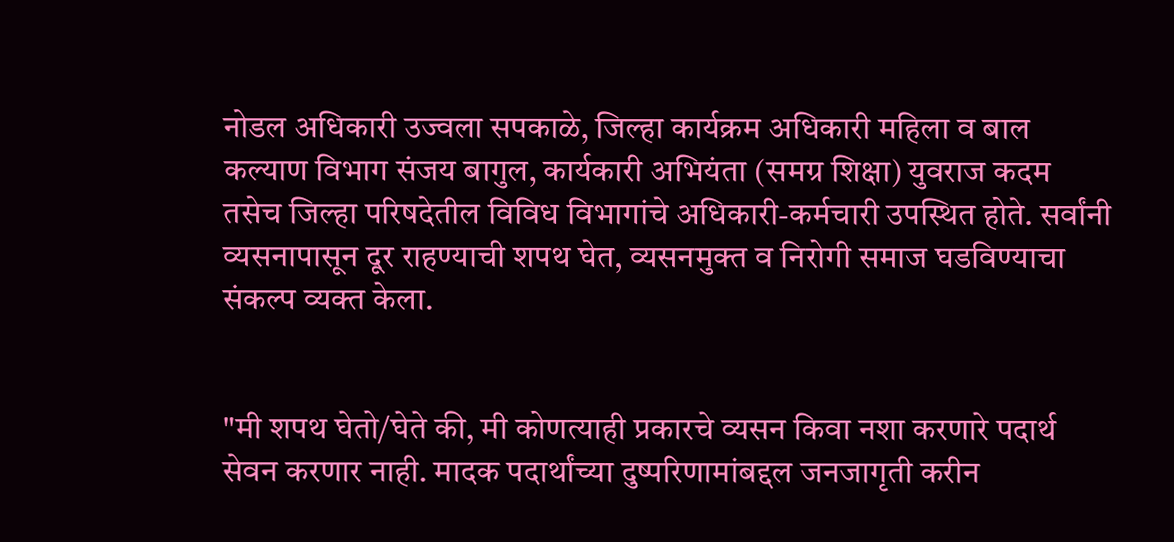नोडल अधिकारी उज्वला सपकाळे, जिल्हा कार्यक्रम अधिकारी महिला व बाल कल्याण विभाग संजय बागुल, कार्यकारी अभियंता (समग्र शिक्षा) युवराज कदम तसेच जिल्हा परिषदेतील विविध विभागांचे अधिकारी-कर्मचारी उपस्थित होते. सर्वांनी व्यसनापासून दूर राहण्याची शपथ घेत, व्यसनमुक्त व निरोगी समाज घडविण्याचा संकल्प व्यक्त केला.


"मी शपथ घेतो/घेते की, मी कोणत्याही प्रकारचे व्यसन किवा नशा करणारे पदार्थ सेवन करणार नाही. मादक पदार्थांच्या दुष्परिणामांबद्दल जनजागृती करीन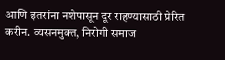आणि इतरांना नशेपासून दूर राहण्यासाठी प्रेरित करीन. व्यसनमुक्त, निरोगी समाज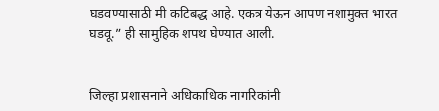घडवण्यासाठी मी कटिबद्ध आहे. एकत्र येऊन आपण नशामुक्त भारत घडवू.” ही सामुहिक शपथ घेण्यात आली.


जिल्हा प्रशासनाने अधिकाधिक नागरिकांनी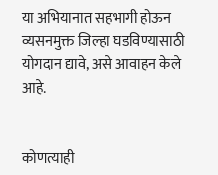या अभियानात सहभागी होऊन व्यसनमुक्त जिल्हा घडविण्यासाठी योगदान द्यावे, असे आवाहन केले आहे.


कोणत्याही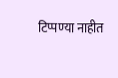टिप्पण्‍या नाहीत